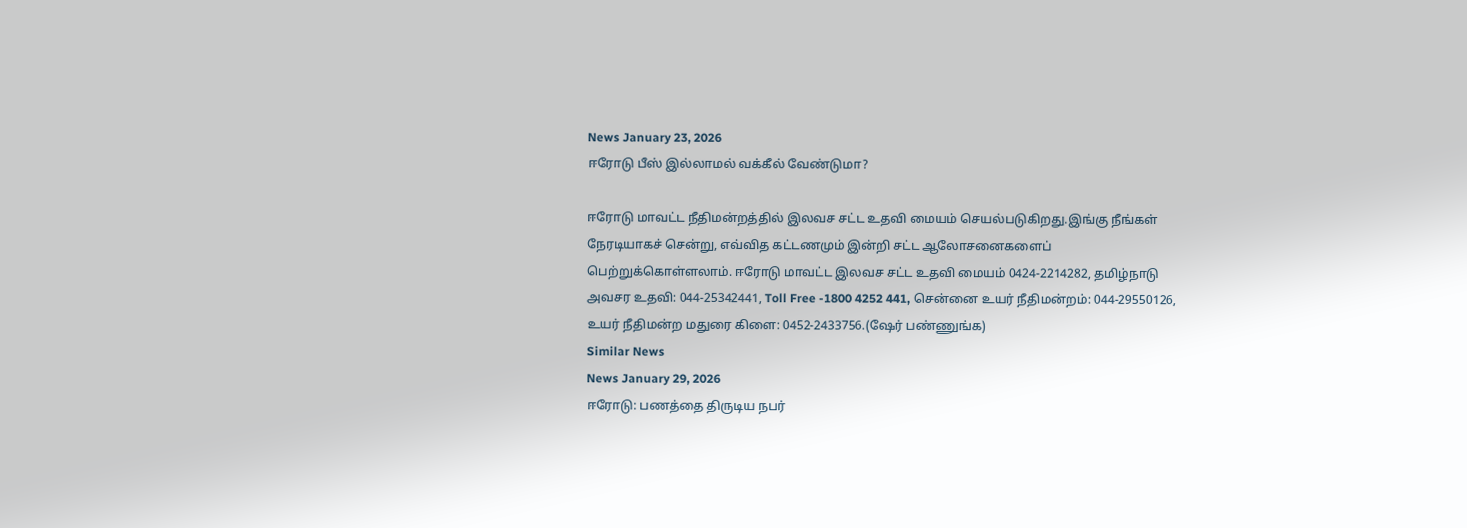News January 23, 2026
ஈரோடு பீஸ் இல்லாமல் வக்கீல் வேண்டுமா?

ஈரோடு மாவட்ட நீதிமன்றத்தில் இலவச சட்ட உதவி மையம் செயல்படுகிறது.இங்கு நீங்கள் நேரடியாகச் சென்று, எவ்வித கட்டணமும் இன்றி சட்ட ஆலோசனைகளைப் பெற்றுக்கொள்ளலாம். ஈரோடு மாவட்ட இலவச சட்ட உதவி மையம் 0424-2214282, தமிழ்நாடு அவசர உதவி: 044-25342441, Toll Free -1800 4252 441, சென்னை உயர் நீதிமன்றம்: 044-29550126, உயர் நீதிமன்ற மதுரை கிளை: 0452-2433756.(ஷேர் பண்ணுங்க)
Similar News
News January 29, 2026
ஈரோடு: பணத்தை திருடிய நபர்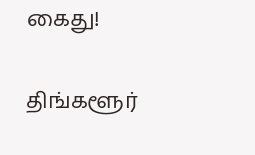கைது!

திங்களூர்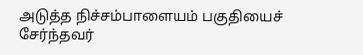அடுத்த நிச்சம்பாளையம் பகுதியைச் சேர்ந்தவர்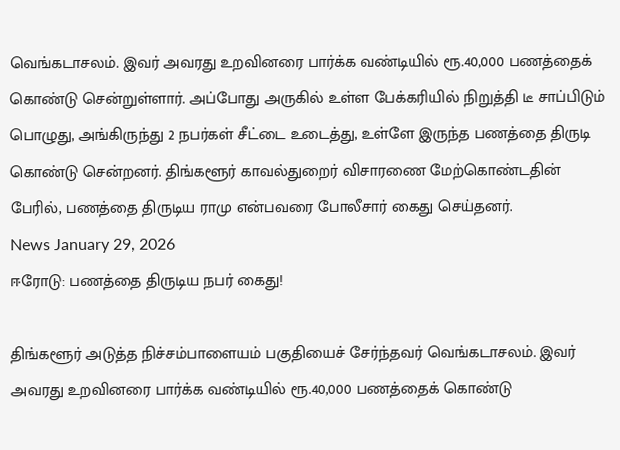வெங்கடாசலம். இவர் அவரது உறவினரை பார்க்க வண்டியில் ரூ.40,000 பணத்தைக் கொண்டு சென்றுள்ளார். அப்போது அருகில் உள்ள பேக்கரியில் நிறுத்தி டீ சாப்பிடும் பொழுது, அங்கிருந்து 2 நபர்கள் சீட்டை உடைத்து, உள்ளே இருந்த பணத்தை திருடி கொண்டு சென்றனர். திங்களூர் காவல்துறைர் விசாரணை மேற்கொண்டதின் பேரில், பணத்தை திருடிய ராமு என்பவரை போலீசார் கைது செய்தனர்.
News January 29, 2026
ஈரோடு: பணத்தை திருடிய நபர் கைது!

திங்களூர் அடுத்த நிச்சம்பாளையம் பகுதியைச் சேர்ந்தவர் வெங்கடாசலம். இவர் அவரது உறவினரை பார்க்க வண்டியில் ரூ.40,000 பணத்தைக் கொண்டு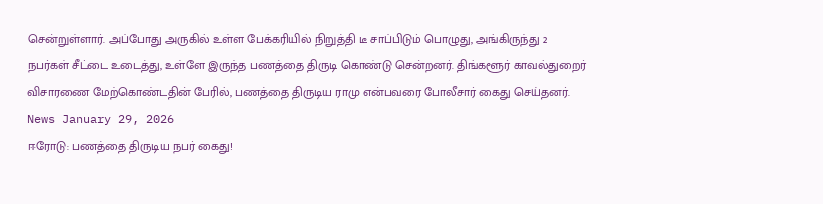சென்றுள்ளார். அப்போது அருகில் உள்ள பேக்கரியில் நிறுத்தி டீ சாப்பிடும் பொழுது, அங்கிருந்து 2 நபர்கள் சீட்டை உடைத்து, உள்ளே இருந்த பணத்தை திருடி கொண்டு சென்றனர். திங்களூர் காவல்துறைர் விசாரணை மேற்கொண்டதின் பேரில், பணத்தை திருடிய ராமு என்பவரை போலீசார் கைது செய்தனர்.
News January 29, 2026
ஈரோடு: பணத்தை திருடிய நபர் கைது!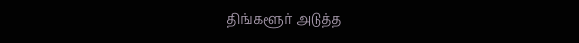திங்களூர் அடுத்த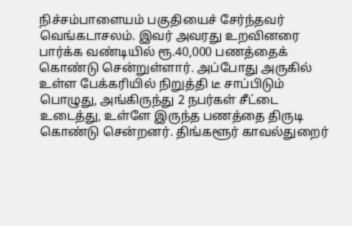நிச்சம்பாளையம் பகுதியைச் சேர்ந்தவர் வெங்கடாசலம். இவர் அவரது உறவினரை பார்க்க வண்டியில் ரூ.40,000 பணத்தைக் கொண்டு சென்றுள்ளார். அப்போது அருகில் உள்ள பேக்கரியில் நிறுத்தி டீ சாப்பிடும் பொழுது, அங்கிருந்து 2 நபர்கள் சீட்டை உடைத்து, உள்ளே இருந்த பணத்தை திருடி கொண்டு சென்றனர். திங்களூர் காவல்துறைர்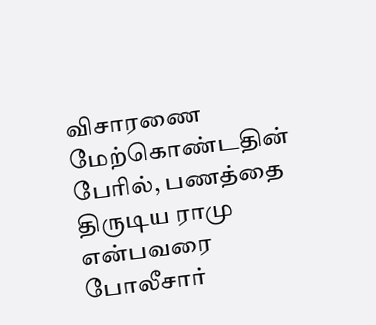விசாரணை மேற்கொண்டதின் பேரில், பணத்தை திருடிய ராமு என்பவரை போலீசார்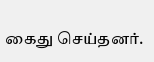கைது செய்தனர்.